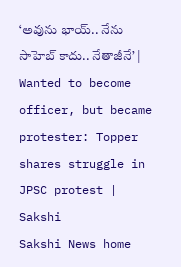‘అవును భాయ్.. నేను సాహెబ్ కాదు.. నేతాజీనే’ | Wanted to become officer, but became protester: Topper shares struggle in JPSC protest | Sakshi
Sakshi News home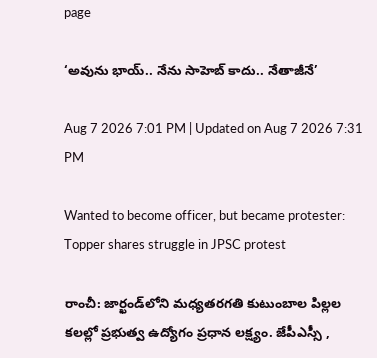page

‘అవును భాయ్.. నేను సాహెబ్ కాదు.. నేతాజీనే’

Aug 7 2026 7:01 PM | Updated on Aug 7 2026 7:31 PM

Wanted to become officer, but became protester: Topper shares struggle in JPSC protest

రాంచీ: జార్ఖండ్‌లోని మధ్యతరగతి కుటుంబాల పిల్లల కలల్లో ప్రభుత్వ ఉద్యోగం ప్రధాన లక్ష్యం. జేపీఎస్సీ ,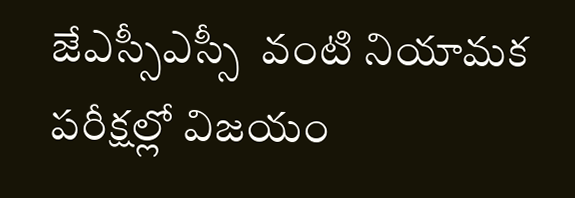జేఎస్సీఎస్సీ  వంటి నియామక పరీక్షల్లో విజయం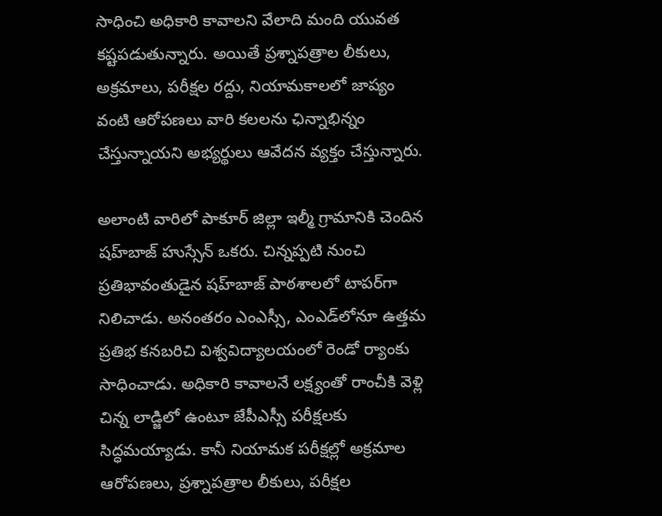సాధించి అధికారి కావాలని వేలాది మంది యువత కష్టపడుతున్నారు. అయితే ప్రశ్నాపత్రాల లీకులు, అక్రమాలు, పరీక్షల రద్దు, నియామకాలలో జాప్యం వంటి ఆరోపణలు వారి కలలను ఛిన్నాభిన్నం చేస్తున్నాయని అభ్యర్థులు ఆవేదన వ్యక్తం చేస్తున్నారు.

అలాంటి వారిలో పాకూర్ జిల్లా ఇల్మీ గ్రామానికి చెందిన షహ్‌బాజ్ హుస్సేన్ ఒకరు. చిన్నప్పటి నుంచి ప్రతిభావంతుడైన షహ్‌బాజ్ పాఠశాలలో టాపర్‌గా నిలిచాడు. అనంతరం ఎంఎస్సీ, ఎంఎడ్‌లోనూ ఉత్తమ ప్రతిభ కనబరిచి విశ్వవిద్యాలయంలో రెండో ర్యాంకు సాధించాడు. అధికారి కావాలనే లక్ష్యంతో రాంచీకి వెళ్లి చిన్న లాడ్జిలో ఉంటూ జేపీఎస్సీ పరీక్షలకు సిద్ధమయ్యాడు. కానీ నియామక పరీక్షల్లో అక్రమాల ఆరోపణలు, ప్రశ్నాపత్రాల లీకులు, పరీక్షల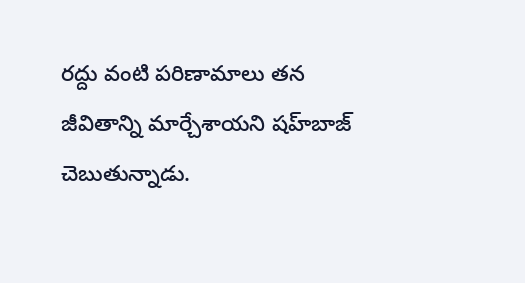రద్దు వంటి పరిణామాలు తన జీవితాన్ని మార్చేశాయని షహ్‌బాజ్ చెబుతున్నాడు.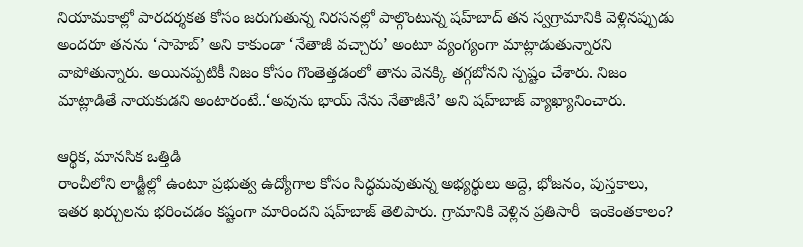నియామకాల్లో పారదర్శకత కోసం జరుగుతున్న నిరసనల్లో పాల్గొంటున్న షహ్‌బాద్‌ తన స్వగ్రామానికి వెళ్లినప్పుడు అందరూ తనను ‘సాహెబ్’ అని కాకుండా ‘నేతాజీ వచ్చారు’ అంటూ వ్యంగ్యంగా మాట్లాడుతున్నారని వాపోతున్నారు. అయినప్పటికీ నిజం కోసం గొంతెత్తడంలో తాను వెనక్కి తగ్గబోనని స్పష్టం చేశారు. నిజం మాట్లాడితే నాయకుడని అంటారంటే..‘అవును భాయ్‌ నేను నేతాజీనే’ అని షహ్‌బాజ్ వ్యాఖ్యానించారు.

ఆర్థిక, మానసిక ఒత్తిడి
రాంచీలోని లాడ్జీల్లో ఉంటూ ప్రభుత్వ ఉద్యోగాల కోసం సిద్ధమవుతున్న అభ్యర్థులు అద్దె, భోజనం, పుస్తకాలు, ఇతర ఖర్చులను భరించడం కష్టంగా మారిందని షహ్‌బాజ్ తెలిపారు. గ్రామానికి వెళ్లిన ప్రతిసారీ  ఇంకెంతకాలం?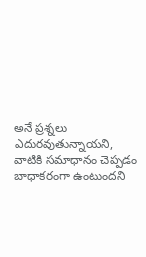అనే ప్రశ్నలు ఎదురవుతున్నాయని, వాటికి సమాధానం చెప్పడం బాధాకరంగా ఉంటుందని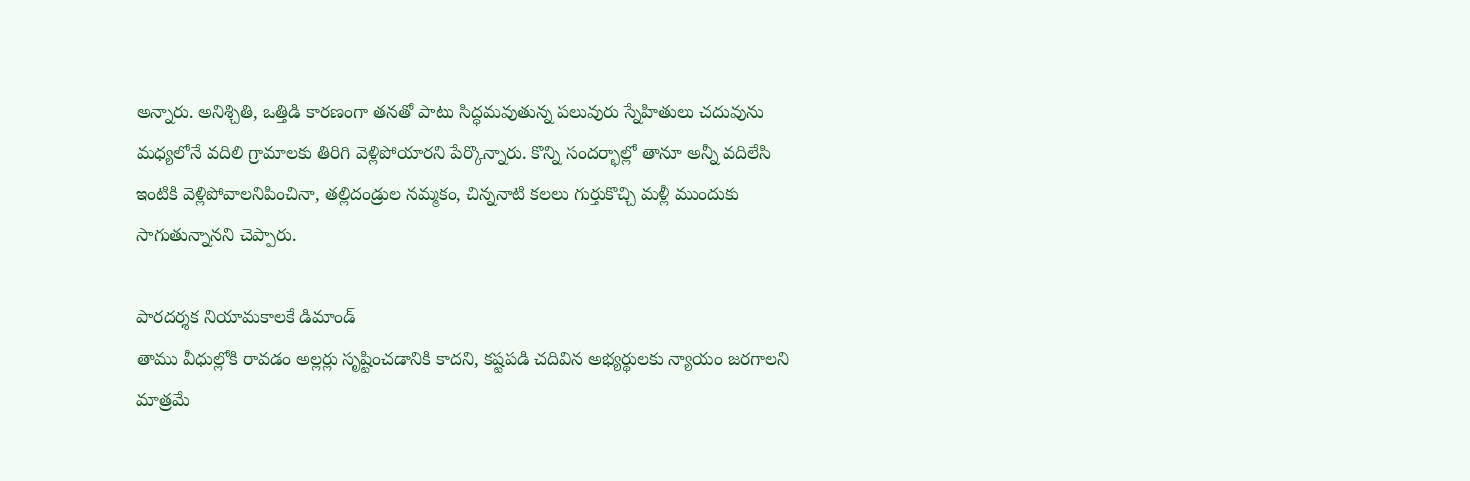అన్నారు. అనిశ్చితి, ఒత్తిడి కారణంగా తనతో పాటు సిద్ధమవుతున్న పలువురు స్నేహితులు చదువును మధ్యలోనే వదిలి గ్రామాలకు తిరిగి వెళ్లిపోయారని పేర్కొన్నారు. కొన్ని సందర్భాల్లో తానూ అన్నీ వదిలేసి ఇంటికి వెళ్లిపోవాలనిపించినా, తల్లిదండ్రుల నమ్మకం, చిన్ననాటి కలలు గుర్తుకొచ్చి మళ్లీ ముందుకు సాగుతున్నానని చెప్పారు.

పారదర్శక నియామకాలకే డిమాండ్
తాము వీధుల్లోకి రావడం అల్లర్లు సృష్టించడానికి కాదని, కష్టపడి చదివిన అభ్యర్థులకు న్యాయం జరగాలని మాత్రమే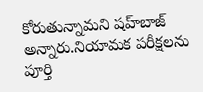కోరుతున్నామని షహ్‌బాజ్ అన్నారు.నియామక పరీక్షలను పూర్తి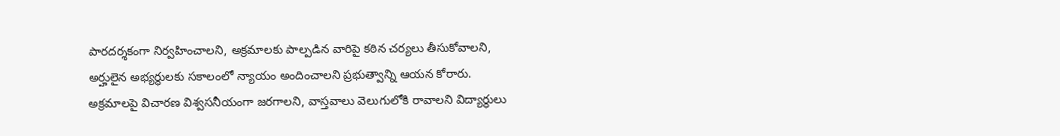పారదర్శకంగా నిర్వహించాలని, అక్రమాలకు పాల్పడిన వారిపై కఠిన చర్యలు తీసుకోవాలని, అర్హులైన అభ్యర్థులకు సకాలంలో న్యాయం అందించాలని ప్రభుత్వాన్ని ఆయన కోరారు. అక్రమాలపై విచారణ విశ్వసనీయంగా జరగాలని, వాస్తవాలు వెలుగులోకి రావాలని విద్యార్థులు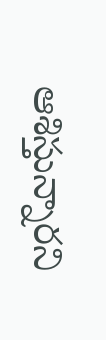ఆశిస్తున్నారని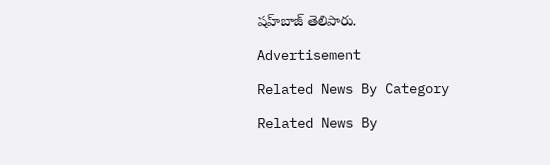షహ్‌బాజ్ తెలిపారు.

Advertisement

Related News By Category

Related News By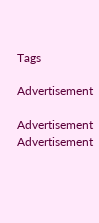Tags

Advertisement

Advertisement
Advertisement